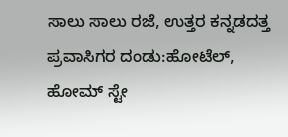ಸಾಲು ಸಾಲು ರಜೆ, ಉತ್ತರ ಕನ್ನಡದತ್ತ ಪ್ರವಾಸಿಗರ ದಂಡು:ಹೋಟೆಲ್, ಹೋಮ್ ಸ್ಟೇ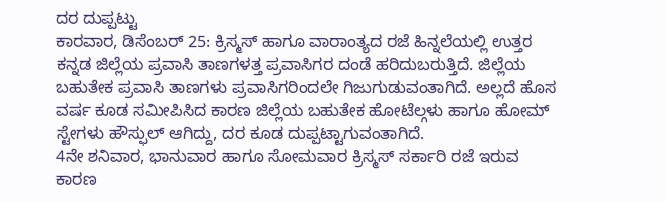ದರ ದುಪ್ಪಟ್ಟು
ಕಾರವಾರ, ಡಿಸೆಂಬರ್ 25: ಕ್ರಿಸ್ಮಸ್ ಹಾಗೂ ವಾರಾಂತ್ಯದ ರಜೆ ಹಿನ್ನಲೆಯಲ್ಲಿ ಉತ್ತರ ಕನ್ನಡ ಜಿಲ್ಲೆಯ ಪ್ರವಾಸಿ ತಾಣಗಳತ್ತ ಪ್ರವಾಸಿಗರ ದಂಡೆ ಹರಿದುಬರುತ್ತಿದೆ. ಜಿಲ್ಲೆಯ ಬಹುತೇಕ ಪ್ರವಾಸಿ ತಾಣಗಳು ಪ್ರವಾಸಿಗರಿಂದಲೇ ಗಿಜುಗುಡುವಂತಾಗಿದೆ. ಅಲ್ಲದೆ ಹೊಸ ವರ್ಷ ಕೂಡ ಸಮೀಪಿಸಿದ ಕಾರಣ ಜಿಲ್ಲೆಯ ಬಹುತೇಕ ಹೋಟೆಲ್ಗಳು ಹಾಗೂ ಹೋಮ್ ಸ್ಟೇಗಳು ಹೌಸ್ಫುಲ್ ಆಗಿದ್ದು, ದರ ಕೂಡ ದುಪ್ಪಟ್ಟಾಗುವಂತಾಗಿದೆ.
4ನೇ ಶನಿವಾರ, ಭಾನುವಾರ ಹಾಗೂ ಸೋಮವಾರ ಕ್ರಿಸ್ಮಸ್ ಸರ್ಕಾರಿ ರಜೆ ಇರುವ ಕಾರಣ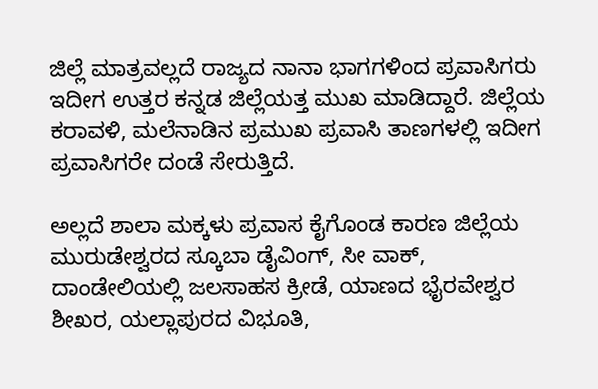ಜಿಲ್ಲೆ ಮಾತ್ರವಲ್ಲದೆ ರಾಜ್ಯದ ನಾನಾ ಭಾಗಗಳಿಂದ ಪ್ರವಾಸಿಗರು ಇದೀಗ ಉತ್ತರ ಕನ್ನಡ ಜಿಲ್ಲೆಯತ್ತ ಮುಖ ಮಾಡಿದ್ದಾರೆ. ಜಿಲ್ಲೆಯ ಕರಾವಳಿ, ಮಲೆನಾಡಿನ ಪ್ರಮುಖ ಪ್ರವಾಸಿ ತಾಣಗಳಲ್ಲಿ ಇದೀಗ ಪ್ರವಾಸಿಗರೇ ದಂಡೆ ಸೇರುತ್ತಿದೆ.

ಅಲ್ಲದೆ ಶಾಲಾ ಮಕ್ಕಳು ಪ್ರವಾಸ ಕೈಗೊಂಡ ಕಾರಣ ಜಿಲ್ಲೆಯ ಮುರುಡೇಶ್ವರದ ಸ್ಕೂಬಾ ಡೈವಿಂಗ್, ಸೀ ವಾಕ್, ದಾಂಡೇಲಿಯಲ್ಲಿ ಜಲಸಾಹಸ ಕ್ರೀಡೆ, ಯಾಣದ ಭೈರವೇಶ್ವರ ಶೀಖರ, ಯಲ್ಲಾಪುರದ ವಿಭೂತಿ,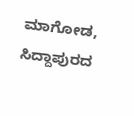ಮಾಗೋಡ, ಸಿದ್ದಾಪುರದ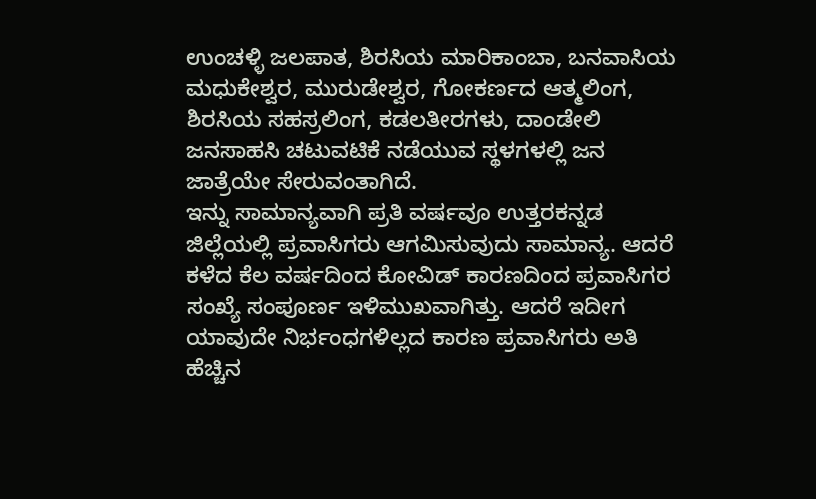ಉಂಚಳ್ಳಿ ಜಲಪಾತ, ಶಿರಸಿಯ ಮಾರಿಕಾಂಬಾ, ಬನವಾಸಿಯ ಮಧುಕೇಶ್ವರ, ಮುರುಡೇಶ್ವರ, ಗೋಕರ್ಣದ ಆತ್ಮಲಿಂಗ, ಶಿರಸಿಯ ಸಹಸ್ರಲಿಂಗ, ಕಡಲತೀರಗಳು, ದಾಂಡೇಲಿ ಜನಸಾಹಸಿ ಚಟುವಟಿಕೆ ನಡೆಯುವ ಸ್ಥಳಗಳಲ್ಲಿ ಜನ ಜಾತ್ರೆಯೇ ಸೇರುವಂತಾಗಿದೆ.
ಇನ್ನು ಸಾಮಾನ್ಯವಾಗಿ ಪ್ರತಿ ವರ್ಷವೂ ಉತ್ತರಕನ್ನಡ ಜಿಲ್ಲೆಯಲ್ಲಿ ಪ್ರವಾಸಿಗರು ಆಗಮಿಸುವುದು ಸಾಮಾನ್ಯ. ಆದರೆ ಕಳೆದ ಕೆಲ ವರ್ಷದಿಂದ ಕೋವಿಡ್ ಕಾರಣದಿಂದ ಪ್ರವಾಸಿಗರ ಸಂಖ್ಯೆ ಸಂಪೂರ್ಣ ಇಳಿಮುಖವಾಗಿತ್ತು. ಆದರೆ ಇದೀಗ ಯಾವುದೇ ನಿರ್ಭಂಧಗಳಿಲ್ಲದ ಕಾರಣ ಪ್ರವಾಸಿಗರು ಅತಿ ಹೆಚ್ಚಿನ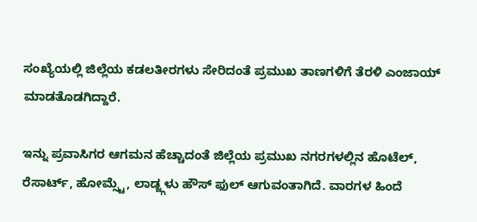ಸಂಖ್ಯೆಯಲ್ಲಿ ಜಿಲ್ಲೆಯ ಕಡಲತೀರಗಳು ಸೇರಿದಂತೆ ಪ್ರಮುಖ ತಾಣಗಳಿಗೆ ತೆರಳಿ ಎಂಜಾಯ್ ಮಾಡತೊಡಗಿದ್ದಾರೆ.

ಇನ್ನು ಪ್ರವಾಸಿಗರ ಆಗಮನ ಹೆಚ್ಚಾದಂತೆ ಜಿಲ್ಲೆಯ ಪ್ರಮುಖ ನಗರಗಳಲ್ಲಿನ ಹೊಟೆಲ್, ರೆಸಾರ್ಟ್, ಹೋಮ್ಸ್ಟೆ, ಲಾಡ್ಜ್ಗಳು ಹೌಸ್ ಫುಲ್ ಆಗುವಂತಾಗಿದೆ. ವಾರಗಳ ಹಿಂದೆ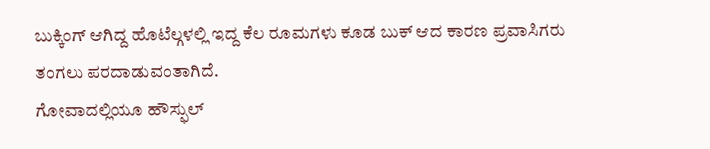ಬುಕ್ಕಿಂಗ್ ಆಗಿದ್ದ ಹೊಟೆಲ್ಗಳಲ್ಲಿ ಇದ್ದ ಕೆಲ ರೂಮಗಳು ಕೂಡ ಬುಕ್ ಆದ ಕಾರಣ ಪ್ರವಾಸಿಗರು ತಂಗಲು ಪರದಾಡುವಂತಾಗಿದೆ.
ಗೋವಾದಲ್ಲಿಯೂ ಹೌಸ್ಫುಲ್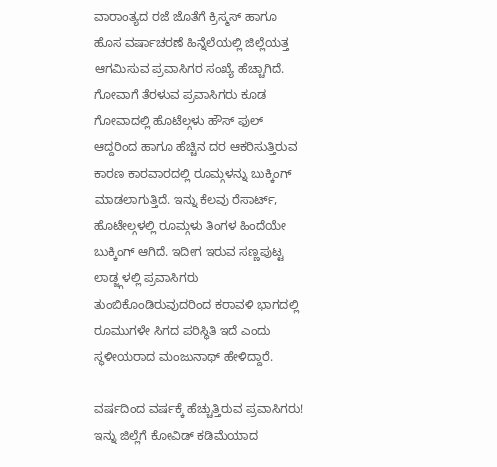ವಾರಾಂತ್ಯದ ರಜೆ ಜೊತೆಗೆ ಕ್ರಿಸ್ಮಸ್ ಹಾಗೂ ಹೊಸ ವರ್ಷಾಚರಣೆ ಹಿನ್ನೆಲೆಯಲ್ಲಿ ಜಿಲ್ಲೆಯತ್ತ ಆಗಮಿಸುವ ಪ್ರವಾಸಿಗರ ಸಂಖ್ಯೆ ಹೆಚ್ಚಾಗಿದೆ. ಗೋವಾಗೆ ತೆರಳುವ ಪ್ರವಾಸಿಗರು ಕೂಡ ಗೋವಾದಲ್ಲಿ ಹೊಟೆಲ್ಗಳು ಹೌಸ್ ಫುಲ್ ಆದ್ದರಿಂದ ಹಾಗೂ ಹೆಚ್ಚಿನ ದರ ಆಕರಿಸುತ್ತಿರುವ ಕಾರಣ ಕಾರವಾರದಲ್ಲಿ ರೂಮ್ಗಳನ್ನು ಬುಕ್ಕಿಂಗ್ ಮಾಡಲಾಗುತ್ತಿದೆ. ಇನ್ನು ಕೆಲವು ರೆಸಾರ್ಟ್, ಹೊಟೇಲ್ಗಳಲ್ಲಿ ರೂಮ್ಗಳು ತಿಂಗಳ ಹಿಂದೆಯೇ ಬುಕ್ಕಿಂಗ್ ಆಗಿದೆ. ಇದೀಗ ಇರುವ ಸಣ್ಣಪುಟ್ಟ ಲಾಡ್ಜ್ಗಳಲ್ಲಿ ಪ್ರವಾಸಿಗರು ತುಂಬಿಕೊಂಡಿರುವುದರಿಂದ ಕರಾವಳಿ ಭಾಗದಲ್ಲಿ ರೂಮುಗಳೇ ಸಿಗದ ಪರಿಸ್ಥಿತಿ ಇದೆ ಎಂದು ಸ್ಥಳೀಯರಾದ ಮಂಜುನಾಥ್ ಹೇಳಿದ್ದಾರೆ.

ವರ್ಷದಿಂದ ವರ್ಷಕ್ಕೆ ಹೆಚ್ಚುತ್ತಿರುವ ಪ್ರವಾಸಿಗರು!
ಇನ್ನು ಜಿಲ್ಲೆಗೆ ಕೋವಿಡ್ ಕಡಿಮೆಯಾದ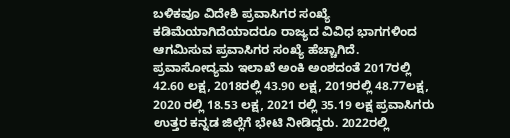ಬಳಿಕವೂ ವಿದೇಶಿ ಪ್ರವಾಸಿಗರ ಸಂಖ್ಯೆ ಕಡಿಮೆಯಾಗಿದೆಯಾದರೂ ರಾಜ್ಯದ ವಿವಿಧ ಭಾಗಗಳಿಂದ ಆಗಮಿಸುವ ಪ್ರವಾಸಿಗರ ಸಂಖ್ಯೆ ಹೆಚ್ಚಾಗಿದೆ. ಪ್ರವಾಸೋದ್ಯಮ ಇಲಾಖೆ ಅಂಕಿ ಅಂಶದಂತೆ 2017ರಲ್ಲಿ 42.60 ಲಕ್ಷ, 2018ರಲ್ಲಿ 43.90 ಲಕ್ಷ, 2019ರಲ್ಲಿ 48.77ಲಕ್ಷ, 2020 ರಲ್ಲಿ 18.53 ಲಕ್ಷ, 2021 ರಲ್ಲಿ 35.19 ಲಕ್ಷ ಪ್ರವಾಸಿಗರು ಉತ್ತರ ಕನ್ನಡ ಜಿಲ್ಲೆಗೆ ಭೇಟಿ ನೀಡಿದ್ದರು. 2022ರಲ್ಲಿ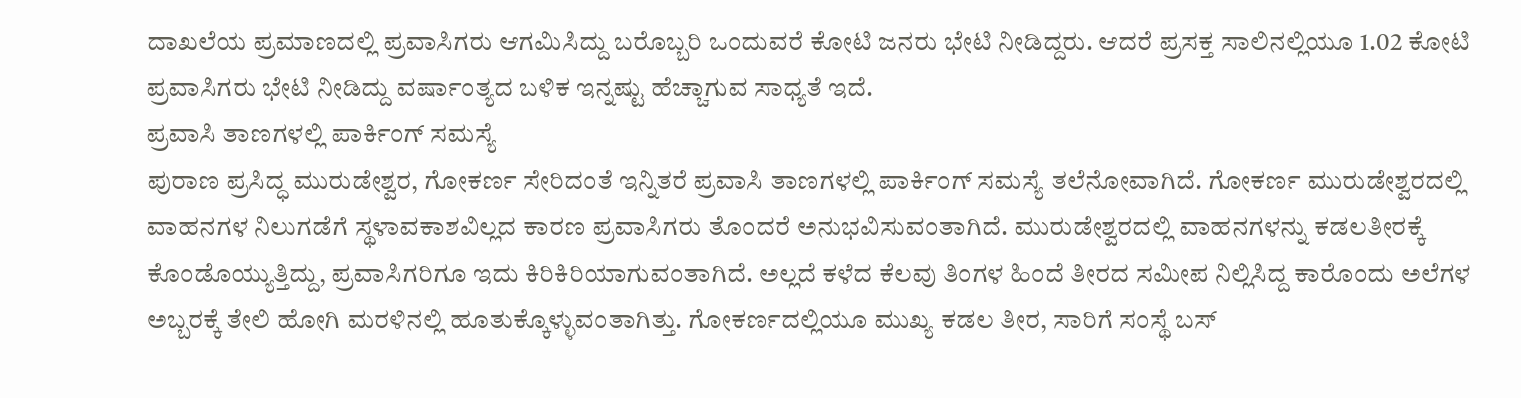ದಾಖಲೆಯ ಪ್ರಮಾಣದಲ್ಲಿ ಪ್ರವಾಸಿಗರು ಆಗಮಿಸಿದ್ದು ಬರೊಬ್ಬರಿ ಒಂದುವರೆ ಕೋಟಿ ಜನರು ಭೇಟಿ ನೀಡಿದ್ದರು. ಆದರೆ ಪ್ರಸಕ್ತ ಸಾಲಿನಲ್ಲಿಯೂ 1.02 ಕೋಟಿ ಪ್ರವಾಸಿಗರು ಭೇಟಿ ನೀಡಿದ್ದು ವರ್ಷಾಂತ್ಯದ ಬಳಿಕ ಇನ್ನಷ್ಟು ಹೆಚ್ಚಾಗುವ ಸಾಧ್ಯತೆ ಇದೆ.
ಪ್ರವಾಸಿ ತಾಣಗಳಲ್ಲಿ ಪಾರ್ಕಿಂಗ್ ಸಮಸ್ಯೆ
ಪುರಾಣ ಪ್ರಸಿದ್ಧ ಮುರುಡೇಶ್ವರ, ಗೋಕರ್ಣ ಸೇರಿದಂತೆ ಇನ್ನಿತರೆ ಪ್ರವಾಸಿ ತಾಣಗಳಲ್ಲಿ ಪಾರ್ಕಿಂಗ್ ಸಮಸ್ಯೆ ತಲೆನೋವಾಗಿದೆ. ಗೋಕರ್ಣ ಮುರುಡೇಶ್ವರದಲ್ಲಿ ವಾಹನಗಳ ನಿಲುಗಡೆಗೆ ಸ್ಥಳಾವಕಾಶವಿಲ್ಲದ ಕಾರಣ ಪ್ರವಾಸಿಗರು ತೊಂದರೆ ಅನುಭವಿಸುವಂತಾಗಿದೆ. ಮುರುಡೇಶ್ವರದಲ್ಲಿ ವಾಹನಗಳನ್ನು ಕಡಲತೀರಕ್ಕೆ ಕೊಂಡೊಯ್ಯುತ್ತಿದ್ದು, ಪ್ರವಾಸಿಗರಿಗೂ ಇದು ಕಿರಿಕಿರಿಯಾಗುವಂತಾಗಿದೆ. ಅಲ್ಲದೆ ಕಳೆದ ಕೆಲವು ತಿಂಗಳ ಹಿಂದೆ ತೀರದ ಸಮೀಪ ನಿಲ್ಲಿಸಿದ್ದ ಕಾರೊಂದು ಅಲೆಗಳ ಅಬ್ಬರಕ್ಕೆ ತೇಲಿ ಹೋಗಿ ಮರಳಿನಲ್ಲಿ ಹೂತುಕ್ಕೊಳ್ಳುವಂತಾಗಿತ್ತು. ಗೋಕರ್ಣದಲ್ಲಿಯೂ ಮುಖ್ಯ ಕಡಲ ತೀರ, ಸಾರಿಗೆ ಸಂಸ್ಥೆ ಬಸ್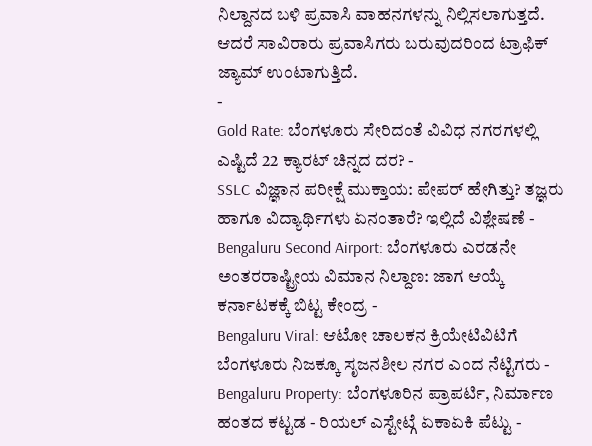ನಿಲ್ದಾನದ ಬಳಿ ಪ್ರವಾಸಿ ವಾಹನಗಳನ್ನು ನಿಲ್ಲಿಸಲಾಗುತ್ತದೆ. ಆದರೆ ಸಾವಿರಾರು ಪ್ರವಾಸಿಗರು ಬರುವುದರಿಂದ ಟ್ರಾಫಿಕ್ ಜ್ಯಾಮ್ ಉಂಟಾಗುತ್ತಿದೆ.
-
Gold Rate: ಬೆಂಗಳೂರು ಸೇರಿದಂತೆ ವಿವಿಧ ನಗರಗಳಲ್ಲಿ ಎಷ್ಟಿದೆ 22 ಕ್ಯಾರಟ್ ಚಿನ್ನದ ದರ? -
SSLC ವಿಜ್ಞಾನ ಪರೀಕ್ಷೆ ಮುಕ್ತಾಯ: ಪೇಪರ್ ಹೇಗಿತ್ತು? ತಜ್ಞರು ಹಾಗೂ ವಿದ್ಯಾರ್ಥಿಗಳು ಏನಂತಾರೆ? ಇಲ್ಲಿದೆ ವಿಶ್ಲೇಷಣೆ -
Bengaluru Second Airport: ಬೆಂಗಳೂರು ಎರಡನೇ ಅಂತರರಾಷ್ಟ್ರೀಯ ವಿಮಾನ ನಿಲ್ದಾಣ: ಜಾಗ ಆಯ್ಕೆ ಕರ್ನಾಟಕಕ್ಕೆ ಬಿಟ್ಟ ಕೇಂದ್ರ -
Bengaluru Viral: ಆಟೋ ಚಾಲಕನ ಕ್ರಿಯೇಟಿವಿಟಿಗೆ ಬೆಂಗಳೂರು ನಿಜಕ್ಕೂ ಸೃಜನಶೀಲ ನಗರ ಎಂದ ನೆಟ್ಟಿಗರು -
Bengaluru Property: ಬೆಂಗಳೂರಿನ ಪ್ರಾಪರ್ಟಿ, ನಿರ್ಮಾಣ ಹಂತದ ಕಟ್ಟಡ - ರಿಯಲ್ ಎಸ್ಟೇಟ್ಗೆ ಏಕಾಏಕಿ ಪೆಟ್ಟು -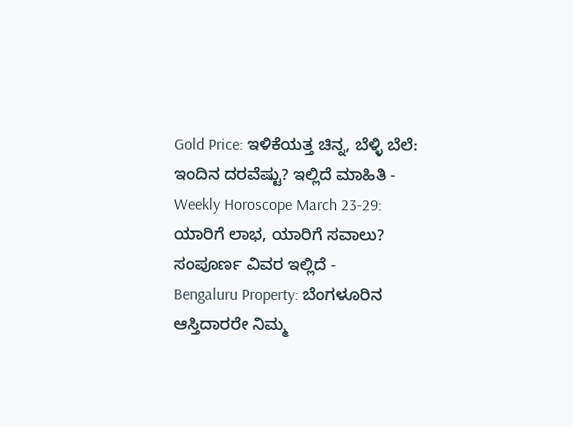Gold Price: ಇಳಿಕೆಯತ್ತ ಚಿನ್ನ, ಬೆಳ್ಳಿ ಬೆಲೆ: ಇಂದಿನ ದರವೆಷ್ಟು? ಇಲ್ಲಿದೆ ಮಾಹಿತಿ -
Weekly Horoscope March 23-29: ಯಾರಿಗೆ ಲಾಭ, ಯಾರಿಗೆ ಸವಾಲು? ಸಂಪೂರ್ಣ ವಿವರ ಇಲ್ಲಿದೆ -
Bengaluru Property: ಬೆಂಗಳೂರಿನ ಆಸ್ತಿದಾರರೇ ನಿಮ್ಮ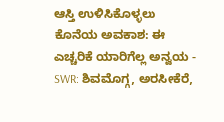ಆಸ್ತಿ ಉಳಿಸಿಕೊಳ್ಳಲು ಕೊನೆಯ ಅವಕಾಶ: ಈ ಎಚ್ಚರಿಕೆ ಯಾರಿಗೆಲ್ಲ ಅನ್ವಯ -
SWR: ಶಿವಮೊಗ್ಗ, ಅರಸೀಕೆರೆ,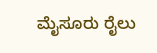ಮೈಸೂರು ರೈಲು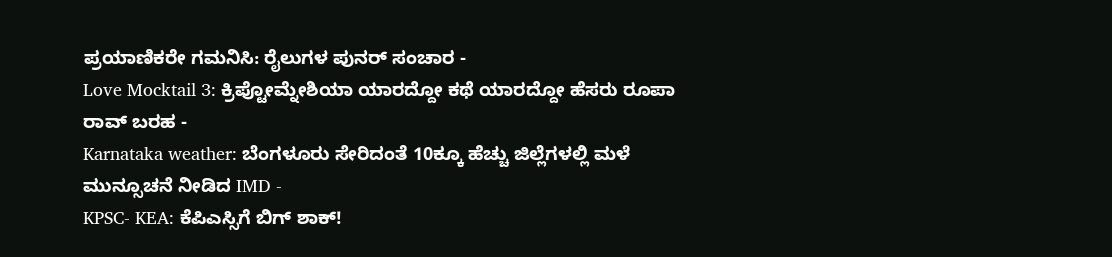ಪ್ರಯಾಣಿಕರೇ ಗಮನಿಸಿ: ರೈಲುಗಳ ಪುನರ್ ಸಂಚಾರ -
Love Mocktail 3: ಕ್ರಿಪ್ಟೋಮ್ನೇಶಿಯಾ ಯಾರದ್ದೋ ಕಥೆ ಯಾರದ್ದೋ ಹೆಸರು ರೂಪಾ ರಾವ್ ಬರಹ -
Karnataka weather: ಬೆಂಗಳೂರು ಸೇರಿದಂತೆ 10ಕ್ಕೂ ಹೆಚ್ಚು ಜಿಲ್ಲೆಗಳಲ್ಲಿ ಮಳೆ ಮುನ್ಸೂಚನೆ ನೀಡಿದ IMD -
KPSC- KEA: ಕೆಪಿಎಸ್ಸಿಗೆ ಬಿಗ್ ಶಾಕ್!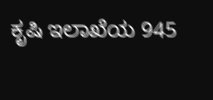ಕೃಷಿ ಇಲಾಖೆಯ 945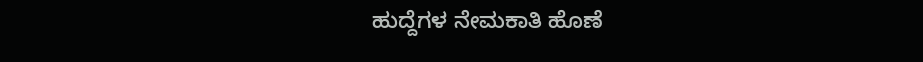ಹುದ್ದೆಗಳ ನೇಮಕಾತಿ ಹೊಣೆ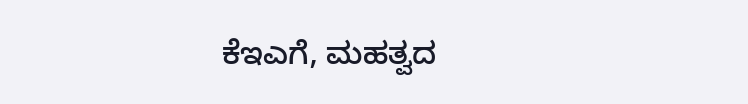ಕೆಇಎಗೆ, ಮಹತ್ವದ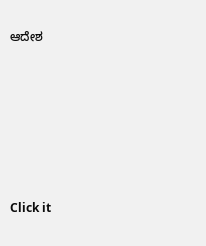ಆದೇಶ












Click it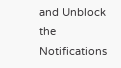and Unblock the Notifications